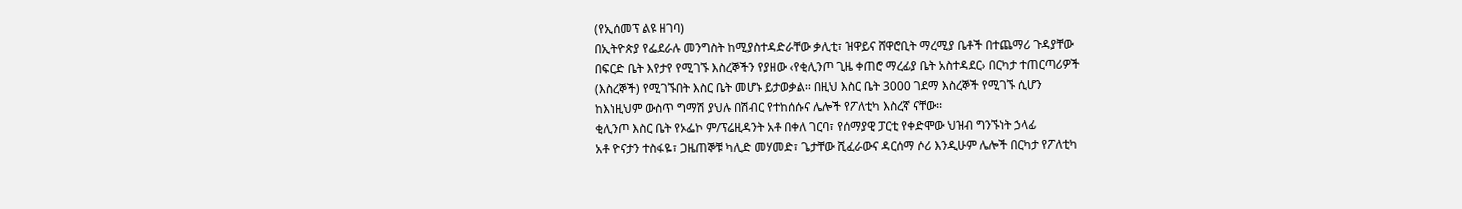(የኢሰመፕ ልዩ ዘገባ)
በኢትዮጵያ የፌደራሉ መንግስት ከሚያስተዳድራቸው ቃሊቲ፣ ዝዋይና ሸዋሮቢት ማረሚያ ቤቶች በተጨማሪ ጉዳያቸው
በፍርድ ቤት እየታየ የሚገኙ እስረኞችን የያዘው ‹የቂሊንጦ ጊዜ ቀጠሮ ማረፊያ ቤት አስተዳደር› በርካታ ተጠርጣሪዎች
(እስረኞች) የሚገኙበት እስር ቤት መሆኑ ይታወቃል፡፡ በዚህ እስር ቤት 3000 ገደማ እስረኞች የሚገኙ ሲሆን
ከእነዚህም ውስጥ ግማሽ ያህሉ በሽብር የተከሰሱና ሌሎች የፖለቲካ እስረኛ ናቸው፡፡
ቂሊንጦ እስር ቤት የኦፌኮ ም/ፕሬዚዳንት አቶ በቀለ ገርባ፣ የሰማያዊ ፓርቲ የቀድሞው ህዝብ ግንኙነት ኃላፊ
አቶ ዮናታን ተስፋዬ፣ ጋዜጠኞቹ ካሊድ መሃመድ፣ ጌታቸው ሺፈራውና ዳርሰማ ሶሪ እንዲሁም ሌሎች በርካታ የፖለቲካ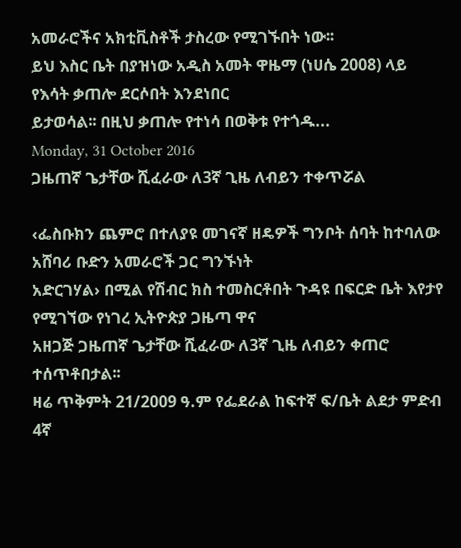አመራሮችና አክቲቪስቶች ታስረው የሚገኙበት ነው፡፡
ይህ እስር ቤት በያዝነው አዲስ አመት ዋዜማ (ነሀሴ 2008) ላይ የእሳት ቃጠሎ ደርሶበት እንደነበር
ይታወሳል፡፡ በዚህ ቃጠሎ የተነሳ በወቅቱ የተጎዱ...
Monday, 31 October 2016
ጋዜጠኛ ጌታቸው ሺፈራው ለ3ኛ ጊዜ ለብይን ተቀጥሯል

‹ፌስቡክን ጨምሮ በተለያዩ መገናኛ ዘዴዎች ግንቦት ሰባት ከተባለው አሸባሪ ቡድን አመራሮች ጋር ግንኙነት
አድርገሃል› በሚል የሽብር ክስ ተመስርቶበት ጉዳዩ በፍርድ ቤት እየታየ የሚገኘው የነገረ ኢትዮጵያ ጋዜጣ ዋና
አዘጋጅ ጋዜጠኛ ጌታቸው ሺፈራው ለ3ኛ ጊዜ ለብይን ቀጠሮ ተሰጥቶበታል፡፡
ዛሬ ጥቅምት 21/2009 ዓ.ም የፌደራል ከፍተኛ ፍ/ቤት ልደታ ምድብ 4ኛ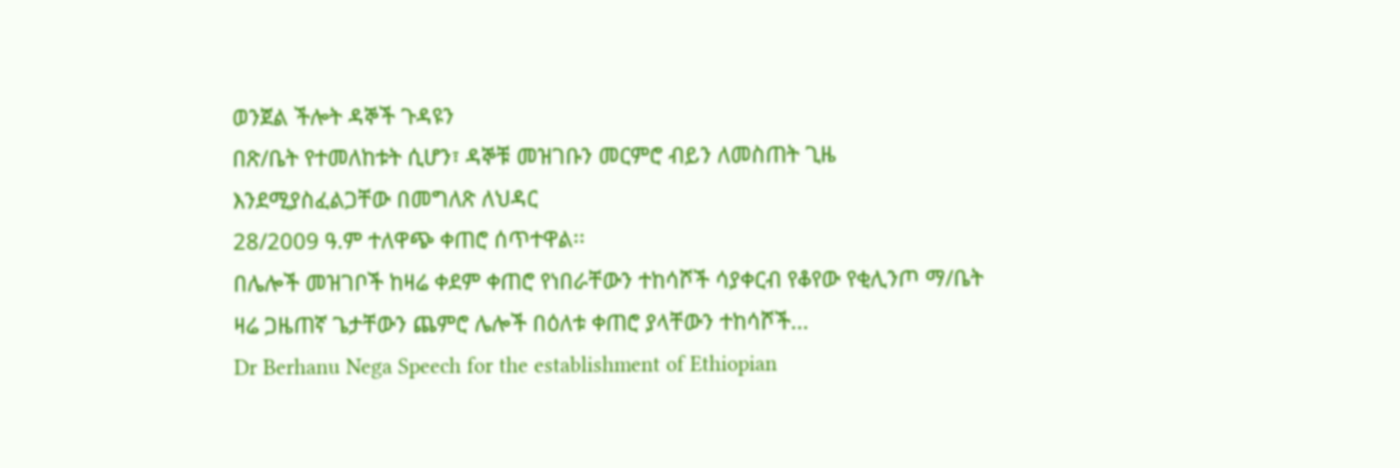ወንጀል ችሎት ዳኞች ጉዳዩን
በጽ/ቤት የተመለከቱት ሲሆን፣ ዳኞቹ መዝገቡን መርምሮ ብይን ለመስጠት ጊዜ እንደሚያስፈልጋቸው በመግለጽ ለህዳር
28/2009 ዓ.ም ተለዋጭ ቀጠሮ ሰጥተዋል፡፡
በሌሎች መዝገቦች ከዛሬ ቀደም ቀጠሮ የነበራቸውን ተከሳሾች ሳያቀርብ የቆየው የቂሊንጦ ማ/ቤት ዛሬ ጋዜጠኛ ጌታቸውን ጨምሮ ሌሎች በዕለቱ ቀጠሮ ያላቸውን ተከሳሾች...
Dr Berhanu Nega Speech for the establishment of Ethiopian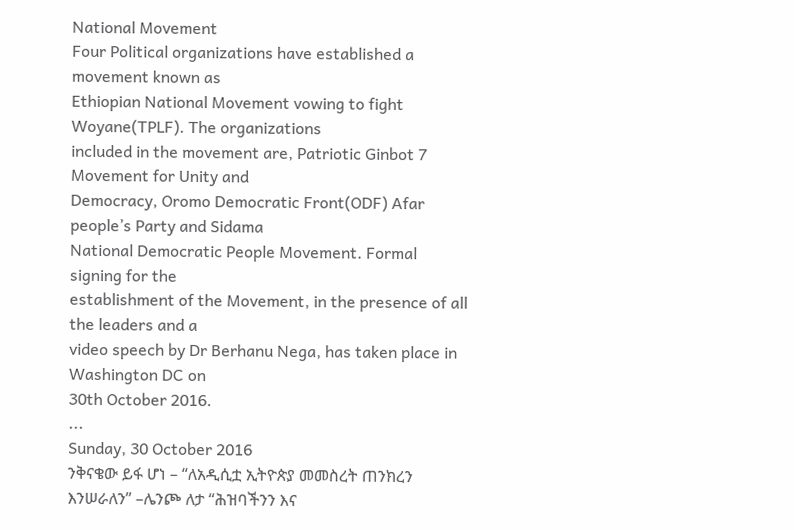National Movement
Four Political organizations have established a movement known as
Ethiopian National Movement vowing to fight Woyane(TPLF). The organizations
included in the movement are, Patriotic Ginbot 7 Movement for Unity and
Democracy, Oromo Democratic Front(ODF) Afar people’s Party and Sidama
National Democratic People Movement. Formal signing for the
establishment of the Movement, in the presence of all the leaders and a
video speech by Dr Berhanu Nega, has taken place in Washington DC on
30th October 2016.
...
Sunday, 30 October 2016
ንቅናቄው ይፋ ሆነ – “ለአዲሲቷ ኢትዮጵያ መመስረት ጠንክረን እንሠራለን” –ሌንጮ ለታ “ሕዝባችንን እና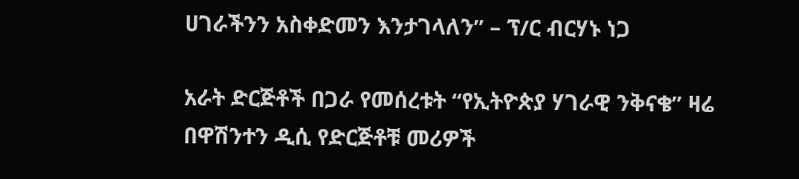ሀገራችንን አስቀድመን እንታገላለን” – ፕ/ር ብርሃኑ ነጋ

አራት ድርጅቶች በጋራ የመሰረቱት “የኢትዮጵያ ሃገራዊ ንቅናቄ” ዛሬ በዋሽንተን ዲሲ የድርጅቶቹ መሪዎች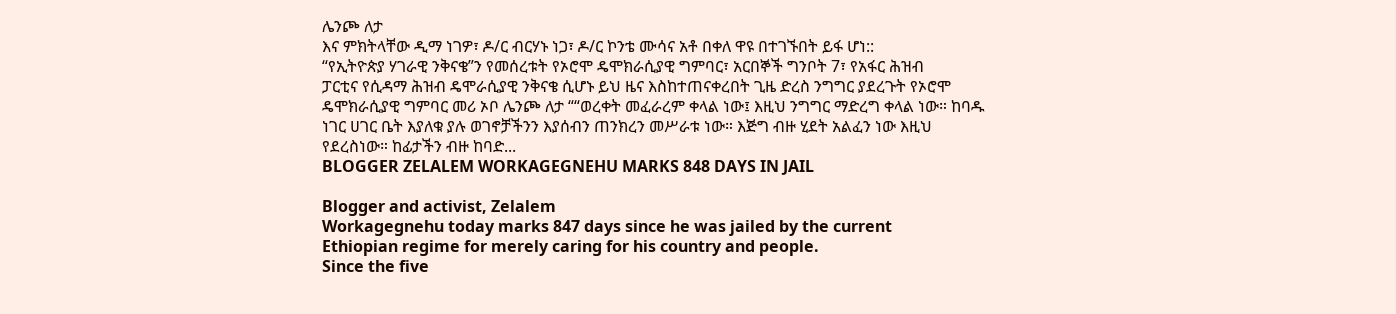ሌንጮ ለታ
እና ምክትላቸው ዲማ ነገዎ፣ ዶ/ር ብርሃኑ ነጋ፣ ዶ/ር ኮንቴ ሙሳና አቶ በቀለ ዋዩ በተገኙበት ይፋ ሆነ::
“የኢትዮጵያ ሃገራዊ ንቅናቄ”ን የመሰረቱት የኦሮሞ ዴሞክራሲያዊ ግምባር፣ አርበኞች ግንቦት 7፣ የአፋር ሕዝብ
ፓርቲና የሲዳማ ሕዝብ ዴሞራሲያዊ ንቅናቄ ሲሆኑ ይህ ዜና እስከተጠናቀረበት ጊዜ ድረስ ንግግር ያደረጉት የኦሮሞ
ዴሞክራሲያዊ ግምባር መሪ ኦቦ ሌንጮ ለታ ““ወረቀት መፈራረም ቀላል ነው፤ እዚህ ንግግር ማድረግ ቀላል ነው። ከባዱ
ነገር ሀገር ቤት እያለቁ ያሉ ወገኖቻችንን እያሰብን ጠንክረን መሥራቱ ነው። እጅግ ብዙ ሂደት አልፈን ነው እዚህ
የደረስነው። ከፊታችን ብዙ ከባድ...
BLOGGER ZELALEM WORKAGEGNEHU MARKS 848 DAYS IN JAIL

Blogger and activist, Zelalem
Workagegnehu today marks 847 days since he was jailed by the current
Ethiopian regime for merely caring for his country and people.
Since the five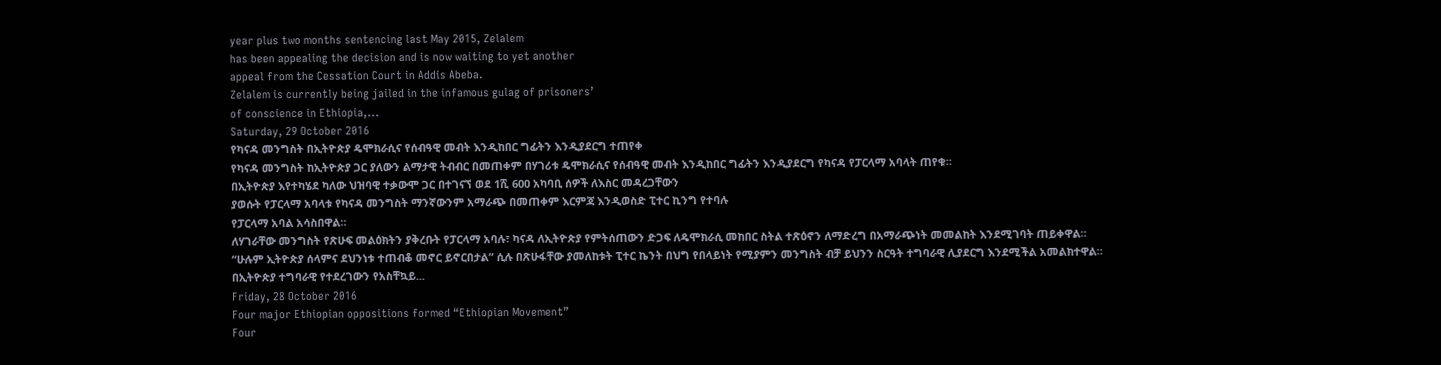year plus two months sentencing last May 2015, Zelalem
has been appealing the decision and is now waiting to yet another
appeal from the Cessation Court in Addis Abeba.
Zelalem is currently being jailed in the infamous gulag of prisoners’
of conscience in Ethiopia,...
Saturday, 29 October 2016
የካናዳ መንግስት በኢትዮጵያ ዴሞክራሲና የሰብዓዊ መብት እንዲከበር ግፊትን እንዲያደርግ ተጠየቀ
የካናዳ መንግስት ከኢትዮጵያ ጋር ያለውን ልማታዊ ትብብር በመጠቀም በሃገሪቱ ዴሞክራሲና የሰብዓዊ መብት እንዲከበር ግፊትን እንዲያደርግ የካናዳ የፓርላማ አባላት ጠየቁ።
በኢትዮጵያ እየተካሄደ ካለው ህዝባዊ ተቃውሞ ጋር በተገናኘ ወደ 1ሺ 600 አካባቢ ሰዎች ለእስር መዳረጋቸውን
ያወሱት የፓርላማ አባላቱ የካናዳ መንግስት ማንኛውንም አማራጭ በመጠቀም እርምጃ እንዲወስድ ፒተር ኪንግ የተባሉ
የፓርላማ አባል አሳስበዋል።
ለሃገራቸው መንግስት የጽሁፍ መልዕክትን ያቅረቡት የፓርላማ አባሉ፣ ካናዳ ለኢትዮጵያ የምትሰጠውን ድጋፍ ለዴሞክራሲ መከበር ስትል ተጽዕኖን ለማድረግ በአማራጭነት መመልከት እንደሚገባት ጠይቀዋል።
“ሁሉም ኢትዮጵያ ሰላምና ደህንነቱ ተጠብቆ መኖር ይኖርበታል” ሲሉ በጽሁፋቸው ያመለከቱት ፒተር ኬንት በህግ የበላይነት የሚያምን መንግስት ብቻ ይህንን ስርዓት ተግባራዊ ሊያደርግ እንደሚችል አመልክተዋል።
በኢትዮጵያ ተግባራዊ የተደረገውን የአስቸኳይ...
Friday, 28 October 2016
Four major Ethiopian oppositions formed “Ethiopian Movement”
Four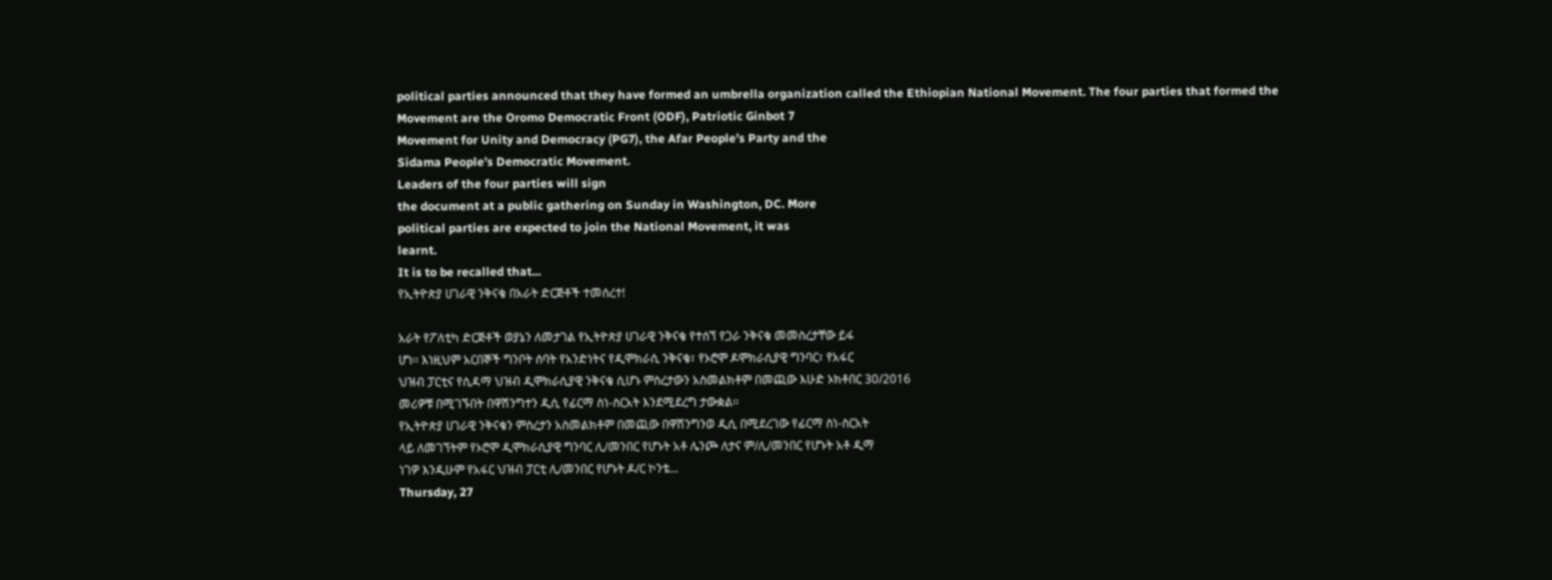political parties announced that they have formed an umbrella organization called the Ethiopian National Movement. The four parties that formed the
Movement are the Oromo Democratic Front (ODF), Patriotic Ginbot 7
Movement for Unity and Democracy (PG7), the Afar People’s Party and the
Sidama People’s Democratic Movement.
Leaders of the four parties will sign
the document at a public gathering on Sunday in Washington, DC. More
political parties are expected to join the National Movement, it was
learnt.
It is to be recalled that...
የኢትዮጵያ ሀገራዊ ንቅናቄ በአራት ድርጅቶች ተመሰረተ!

አራት የፖለቲካ ድርጅቶች ወያኔን ለመታገል የኢትዮጵያ ሀገራዊ ንቅናቄ የተሰኘ የጋራ ንቅናቄ መመስረታቸው ይፋ
ሆነ፡፡ እነዚህም አርበኞች ግንቦት ሰባት የአንድነትና የዲሞክራሲ ንቅናቄ፣ የኦሮሞ ዶሞክራሲያዊ ግንባር፣ የአፋር
ህዝብ ፓርቲና የሲዳማ ህዝብ ዲሞክራሲያዊ ንቅናቄ ሲሆኑ ምስረታውን አስመልክቶም በመጪው እሁድ ኦክቶበር 30/2016
መሪዎቹ በሚገኙበት በዋሽንግተን ዲሲ የፊርማ ስነ-ስርአት እንደሚደረግ ታውቋል፡፡
የኢትዮጵያ ሀገራዊ ንቅናቄን ምስረታን አስመልክቶም በመጪው በዋሽንግንወ ዲሲ በሚደረገው የፊርማ ስነ-ስርአት
ላይ ለመገኘትም የኦሮሞ ዲሞክራሲያዊ ግንባር ሊ/መንበር የሆኑት አቶ ሌንጮ ለታና ም/ሊ/መንበር የሆኑት አቶ ዲማ
ነገዎ እንዲሁም የአፋር ህዝብ ፓርቲ ሊ/መንበር የሆኑት ዶ/ር ኮንቴ...
Thursday, 27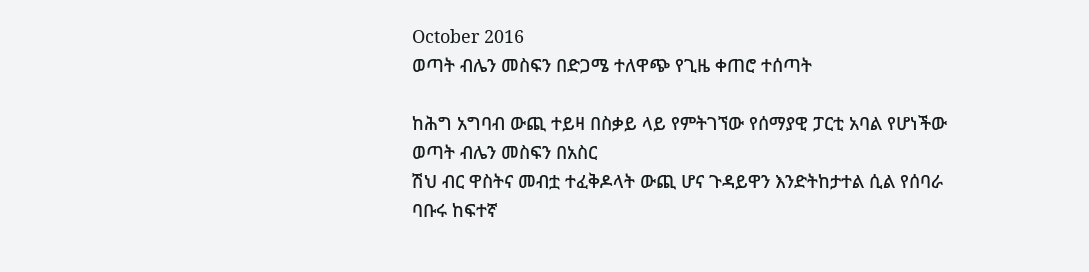October 2016
ወጣት ብሌን መስፍን በድጋሜ ተለዋጭ የጊዜ ቀጠሮ ተሰጣት

ከሕግ አግባብ ውጪ ተይዛ በስቃይ ላይ የምትገኘው የሰማያዊ ፓርቲ አባል የሆነችው ወጣት ብሌን መስፍን በአስር
ሽህ ብር ዋስትና መብቷ ተፈቅዶላት ውጪ ሆና ጉዳይዋን እንድትከታተል ሲል የሰባራ ባቡሩ ከፍተኛ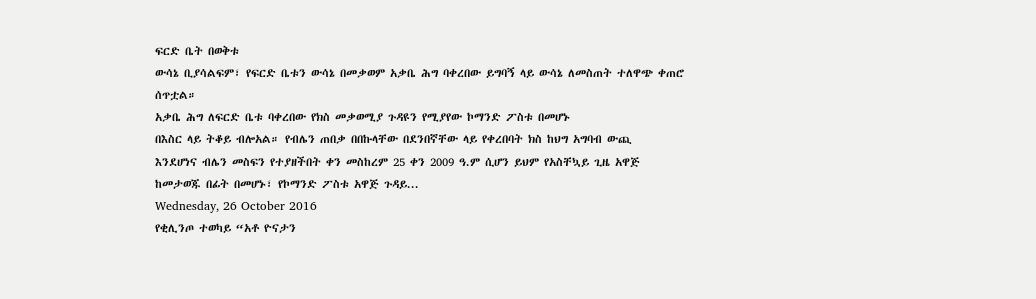ፍርድ ቤት በወቅቱ
ውሳኔ ቢያሳልፍም፣ የፍርድ ቤቱን ውሳኔ በመቃወም አቃቤ ሕግ ባቀረበው ይግባኝ ላይ ውሳኔ ለመስጠት ተለዋጭ ቀጠሮ
ሰጥቷል።
አቃቤ ሕግ ለፍርድ ቤቱ ባቀረበው የክስ መቃወሚያ ጉዳዩን የሚያየው ኮማንድ ፖስቱ በመሆኑ
በእስር ላይ ትቆይ ብሎአል። የብሌን ጠበቃ በበኩላቸው በደንበኛቸው ላይ የቀረበባት ክስ ከህግ አግባብ ውጪ
እንደሆነና ብሌን መስፍን የተያዘችበት ቀን መስከረም 25 ቀን 2009 ዓ.ም ሲሆን ይህም የአስቸኳይ ጊዜ አዋጅ
ከመታወጁ በፊት በመሆኑ፣ የኮማንድ ፖስቱ አዋጅ ጉዳይ...
Wednesday, 26 October 2016
የቂሊንጦ ተወካይ “አቶ ዮናታን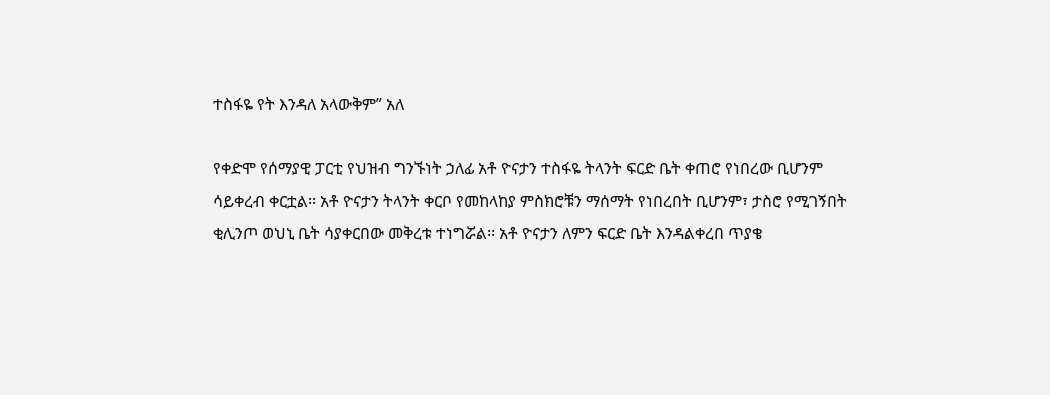ተስፋዬ የት እንዳለ አላውቅም” አለ

የቀድሞ የሰማያዊ ፓርቲ የህዝብ ግንኙነት ኃለፊ አቶ ዮናታን ተስፋዬ ትላንት ፍርድ ቤት ቀጠሮ የነበረው ቢሆንም
ሳይቀረብ ቀርቷል፡፡ አቶ ዮናታን ትላንት ቀርቦ የመከላከያ ምስክሮቹን ማሰማት የነበረበት ቢሆንም፣ ታስሮ የሚገኝበት
ቂሊንጦ ወህኒ ቤት ሳያቀርበው መቅረቱ ተነግሯል፡፡ አቶ ዮናታን ለምን ፍርድ ቤት እንዳልቀረበ ጥያቄ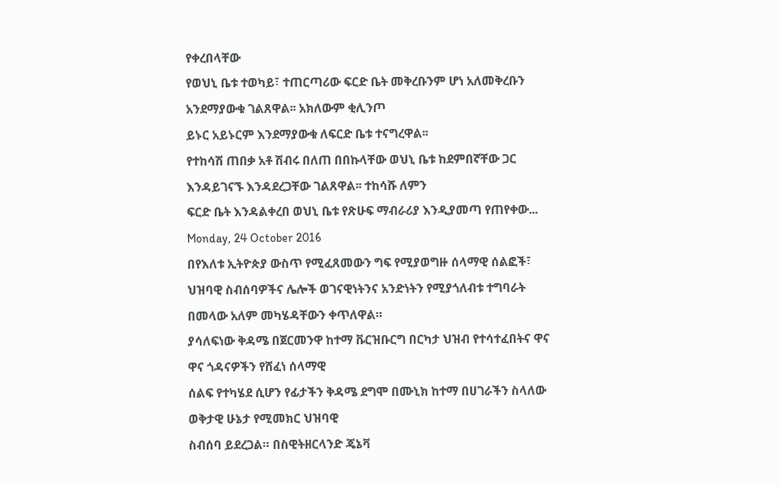የቀረበላቸው
የወህኒ ቤቱ ተወካይ፣ ተጠርጣሪው ፍርድ ቤት መቅረቡንም ሆነ አለመቅረቡን አንደማያውቁ ገልጸዋል፡፡ አክለውም ቂሊንጦ
ይኑር አይኑርም እንደማያውቁ ለፍርድ ቤቱ ተናግረዋል፡፡
የተከሳሽ ጠበቃ አቶ ሽብሩ በለጠ በበኩላቸው ወህኒ ቤቱ ከደምበኛቸው ጋር እንዳይገናኙ እንዳደረጋቸው ገልጸዋል፡፡ ተከሳሹ ለምን
ፍርድ ቤት እንዳልቀረበ ወህኒ ቤቱ የጽሁፍ ማብራሪያ እንዲያመጣ የጠየቀው...
Monday, 24 October 2016
በየእለቱ ኢትዮጵያ ውስጥ የሚፈጸመውን ግፍ የሚያወግዙ ሰላማዊ ሰልፎች፣ ህዝባዊ ስብሰባዎችና ሌሎች ወገናዊነትንና አንድነትን የሚያጎለብቱ ተግባራት በመላው አለም መካሄዳቸውን ቀጥለዋል።
ያሳለፍነው ቅዳሜ በጀርመንዋ ከተማ ቩርዝቡርግ በርካታ ህዝብ የተሳተፈበትና ዋና ዋና ጎዳናዎችን የሸፈነ ሰላማዊ
ሰልፍ የተካሄደ ሲሆን የፊታችን ቅዳሜ ደግሞ በሙኒክ ከተማ በሀገራችን ስላለው ወቅታዊ ሁኔታ የሚመክር ህዝባዊ
ስብሰባ ይደረጋል። በስዊትዘርላንድ ጄኔቫ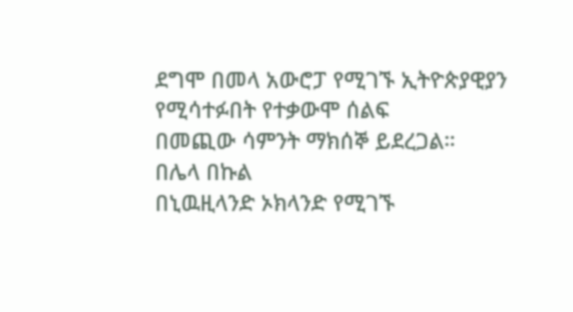ደግሞ በመላ አውሮፓ የሚገኙ ኢትዮጵያዊያን የሚሳተፉበት የተቃውሞ ሰልፍ
በመጪው ሳምንት ማክሰኞ ይደረጋል።
በሌላ በኩል
በኒዉዚላንድ ኦክላንድ የሚገኙ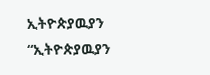ኢትዮጵያዉያን “ኢትዮጵያዉያን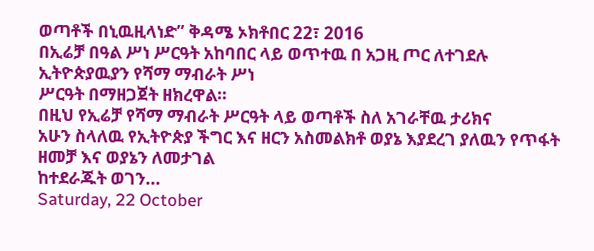ወጣቶች በኒዉዚላነድ” ቅዳሜ ኦክቶበር 22፣ 2016
በኢሬቻ በዓል ሥነ ሥርዓት አከባበር ላይ ወጥተዉ በ አጋዚ ጦር ለተገደሉ ኢትዮጵያዉያን የሻማ ማብራት ሥነ
ሥርዓት በማዘጋጀት ዘክረዋል።
በዚህ የኢሬቻ የሻማ ማብራት ሥርዓት ላይ ወጣቶች ስለ አገራቸዉ ታሪክና
አሁን ስላለዉ የኢትዮጵያ ችግር እና ዘርን አስመልክቶ ወያኔ እያደረገ ያለዉን የጥፋት ዘመቻ እና ወያኔን ለመታገል
ከተደራጁት ወገን...
Saturday, 22 October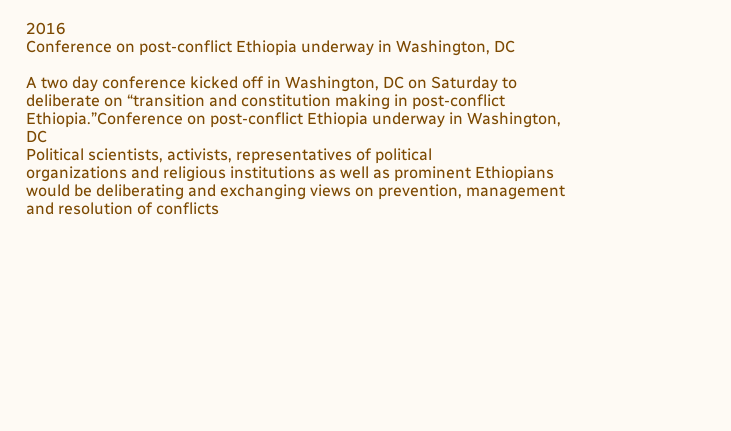2016
Conference on post-conflict Ethiopia underway in Washington, DC

A two day conference kicked off in Washington, DC on Saturday to
deliberate on “transition and constitution making in post-conflict
Ethiopia.”Conference on post-conflict Ethiopia underway in Washington,
DC
Political scientists, activists, representatives of political
organizations and religious institutions as well as prominent Ethiopians
would be deliberating and exchanging views on prevention, management
and resolution of conflicts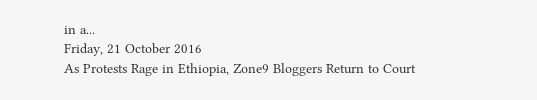in a...
Friday, 21 October 2016
As Protests Rage in Ethiopia, Zone9 Bloggers Return to Court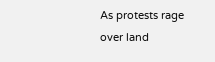As protests rage
over land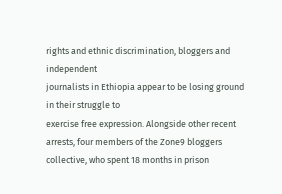rights and ethnic discrimination, bloggers and independent
journalists in Ethiopia appear to be losing ground in their struggle to
exercise free expression. Alongside other recent arrests, four members of the Zone9 bloggers collective, who spent 18 months in prison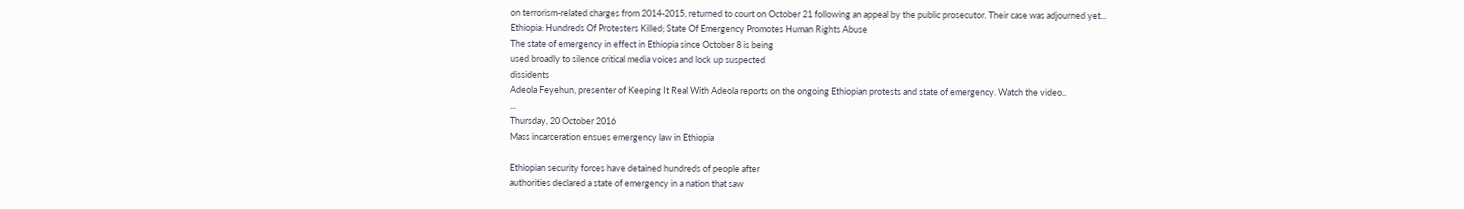on terrorism-related charges from 2014-2015, returned to court on October 21 following an appeal by the public prosecutor. Their case was adjourned yet...
Ethiopia: Hundreds Of Protesters Killed; State Of Emergency Promotes Human Rights Abuse
The state of emergency in effect in Ethiopia since October 8 is being
used broadly to silence critical media voices and lock up suspected
dissidents
Adeola Feyehun, presenter of Keeping It Real With Adeola reports on the ongoing Ethiopian protests and state of emergency. Watch the video..
...
Thursday, 20 October 2016
Mass incarceration ensues emergency law in Ethiopia

Ethiopian security forces have detained hundreds of people after
authorities declared a state of emergency in a nation that saw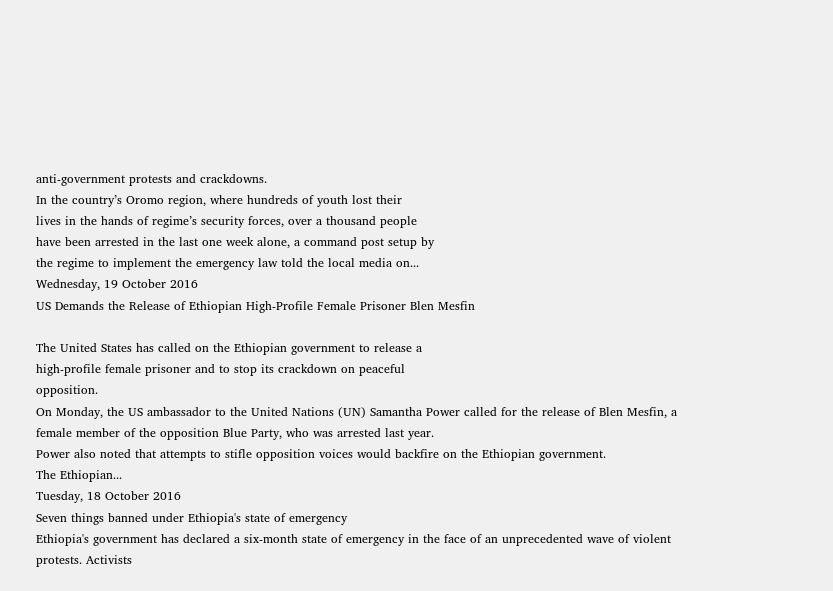anti-government protests and crackdowns.
In the country’s Oromo region, where hundreds of youth lost their
lives in the hands of regime’s security forces, over a thousand people
have been arrested in the last one week alone, a command post setup by
the regime to implement the emergency law told the local media on...
Wednesday, 19 October 2016
US Demands the Release of Ethiopian High-Profile Female Prisoner Blen Mesfin

The United States has called on the Ethiopian government to release a
high-profile female prisoner and to stop its crackdown on peaceful
opposition.
On Monday, the US ambassador to the United Nations (UN) Samantha Power called for the release of Blen Mesfin, a female member of the opposition Blue Party, who was arrested last year.
Power also noted that attempts to stifle opposition voices would backfire on the Ethiopian government.
The Ethiopian...
Tuesday, 18 October 2016
Seven things banned under Ethiopia's state of emergency
Ethiopia's government has declared a six-month state of emergency in the face of an unprecedented wave of violent protests. Activists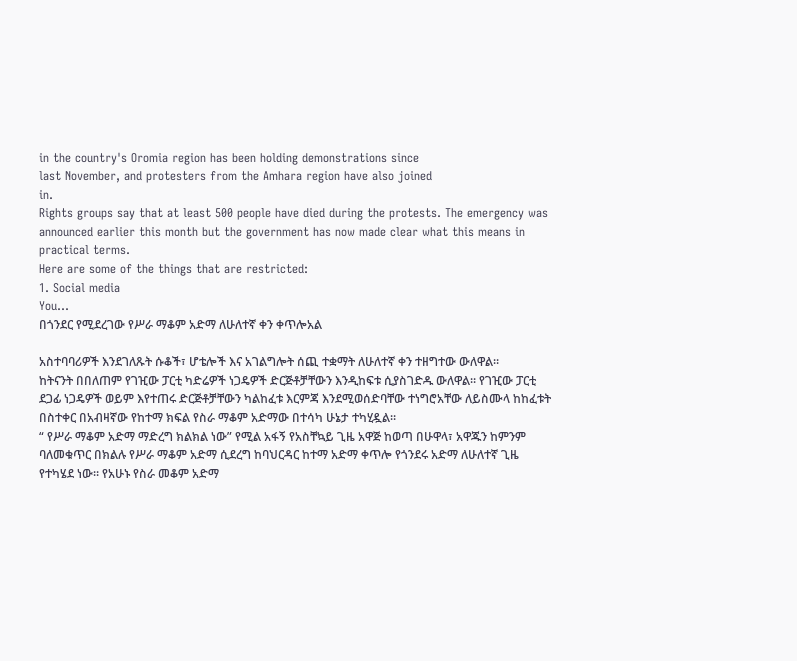in the country's Oromia region has been holding demonstrations since
last November, and protesters from the Amhara region have also joined
in.
Rights groups say that at least 500 people have died during the protests. The emergency was announced earlier this month but the government has now made clear what this means in practical terms.
Here are some of the things that are restricted:
1. Social media
You...
በጎንደር የሚደረገው የሥራ ማቆም አድማ ለሁለተኛ ቀን ቀጥሎአል

አስተባባሪዎች እንደገለጹት ሱቆች፣ ሆቴሎች እና አገልግሎት ሰጪ ተቋማት ለሁለተኛ ቀን ተዘግተው ውለዋል።
ከትናንት በበለጠም የገዢው ፓርቲ ካድሬዎች ነጋዴዎች ድርጅቶቻቸውን እንዲከፍቱ ሲያስገድዱ ውለዋል። የገዢው ፓርቲ
ደጋፊ ነጋዴዎች ወይም እየተጠሩ ድርጅቶቻቸውን ካልከፈቱ እርምጃ እንደሚወሰድባቸው ተነግሮአቸው ለይስሙላ ከከፈቱት
በስተቀር በአብዛኛው የከተማ ክፍል የስራ ማቆም አድማው በተሳካ ሁኔታ ተካሂዷል።
“ የሥራ ማቆም አድማ ማድረግ ክልክል ነው” የሚል አፋኝ የአስቸኳይ ጊዜ አዋጅ ከወጣ በሁዋላ፣ አዋጁን ከምንም
ባለመቁጥር በክልሉ የሥራ ማቆም አድማ ሲደረግ ከባህርዳር ከተማ አድማ ቀጥሎ የጎንደሩ አድማ ለሁለተኛ ጊዜ
የተካሄደ ነው። የአሁኑ የስራ መቆም አድማ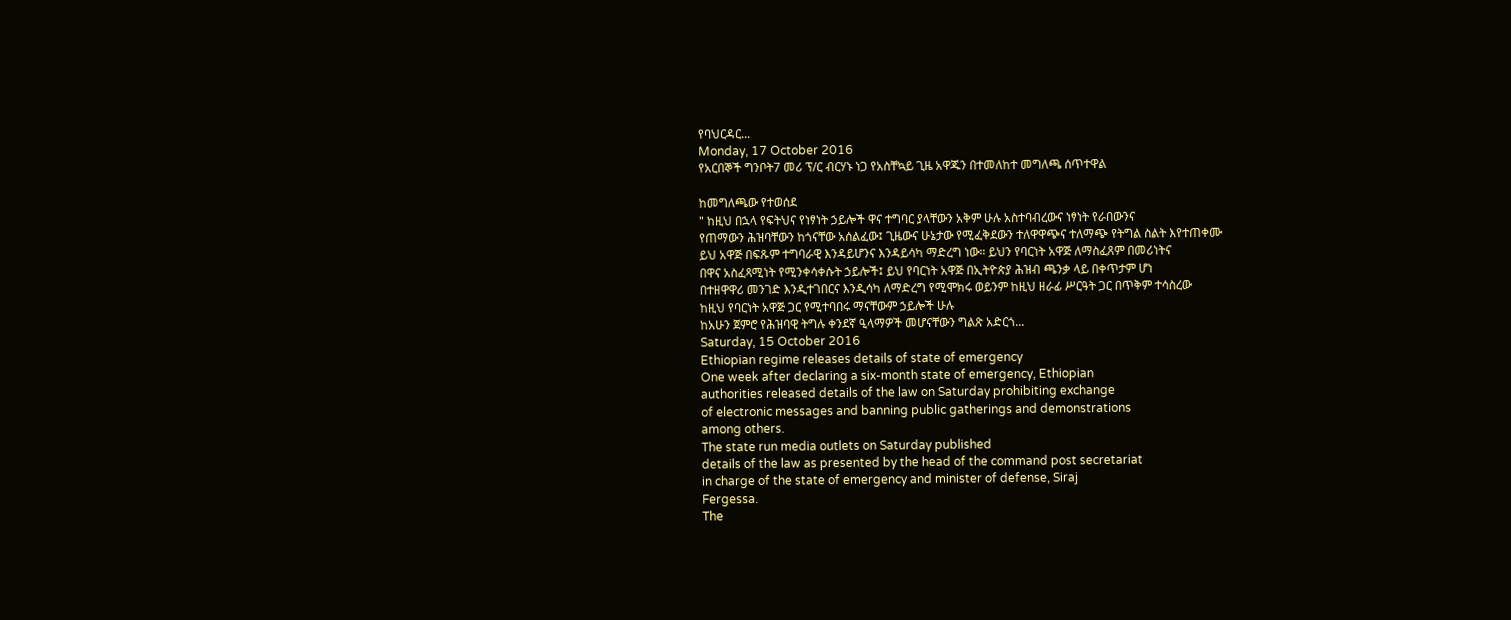የባህርዳር...
Monday, 17 October 2016
የአርበኞች ግንቦት7 መሪ ፕ/ር ብርሃኑ ነጋ የአስቸኳይ ጊዜ አዋጁን በተመለከተ መግለጫ ሰጥተዋል

ከመግለጫው የተወሰደ
" ከዚህ በኋላ የፍትህና የነፃነት ኃይሎች ዋና ተግባር ያላቸውን አቅም ሁሉ አስተባብረውና ነፃነት የራበውንና
የጠማውን ሕዝባቸውን ከጎናቸው አሰልፈው፤ ጊዜውና ሁኔታው የሚፈቅደውን ተለዋዋጭና ተለማጭ የትግል ስልት እየተጠቀሙ
ይህ አዋጅ በፍጹም ተግባራዊ እንዳይሆንና እንዳይሳካ ማድረግ ነው። ይህን የባርነት አዋጅ ለማስፈጸም በመሪነትና
በዋና አስፈጻሚነት የሚንቀሳቀሱት ኃይሎች፤ ይህ የባርነት አዋጅ በኢትዮጵያ ሕዝብ ጫንቃ ላይ በቀጥታም ሆነ
በተዘዋዋሪ መንገድ እንዲተገበርና እንዲሳካ ለማድረግ የሚሞክሩ ወይንም ከዚህ ዘራፊ ሥርዓት ጋር በጥቅም ተሳስረው
ከዚህ የባርነት አዋጅ ጋር የሚተባበሩ ማናቸውም ኃይሎች ሁሉ
ከአሁን ጀምሮ የሕዝባዊ ትግሉ ቀንደኛ ዒላማዎች መሆናቸውን ግልጽ አድርጎ...
Saturday, 15 October 2016
Ethiopian regime releases details of state of emergency
One week after declaring a six-month state of emergency, Ethiopian
authorities released details of the law on Saturday prohibiting exchange
of electronic messages and banning public gatherings and demonstrations
among others.
The state run media outlets on Saturday published
details of the law as presented by the head of the command post secretariat
in charge of the state of emergency and minister of defense, Siraj
Fergessa.
The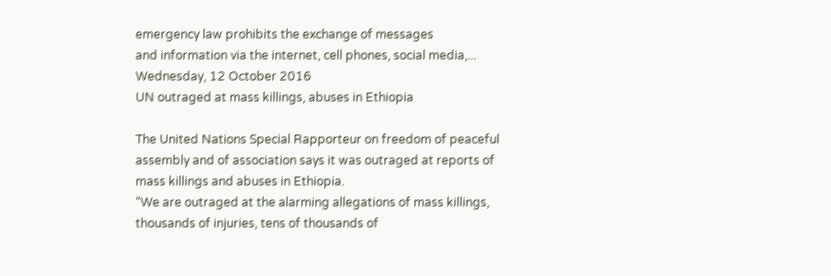emergency law prohibits the exchange of messages
and information via the internet, cell phones, social media,...
Wednesday, 12 October 2016
UN outraged at mass killings, abuses in Ethiopia

The United Nations Special Rapporteur on freedom of peaceful assembly and of association says it was outraged at reports of mass killings and abuses in Ethiopia.
“We are outraged at the alarming allegations of mass killings,
thousands of injuries, tens of thousands of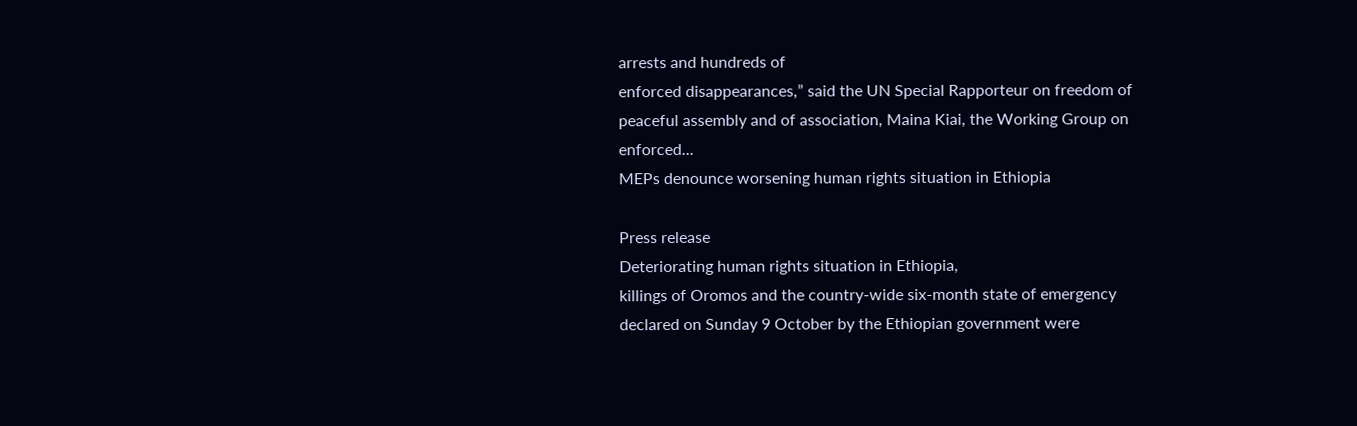arrests and hundreds of
enforced disappearances,” said the UN Special Rapporteur on freedom of
peaceful assembly and of association, Maina Kiai, the Working Group on
enforced...
MEPs denounce worsening human rights situation in Ethiopia

Press release
Deteriorating human rights situation in Ethiopia,
killings of Oromos and the country-wide six-month state of emergency
declared on Sunday 9 October by the Ethiopian government were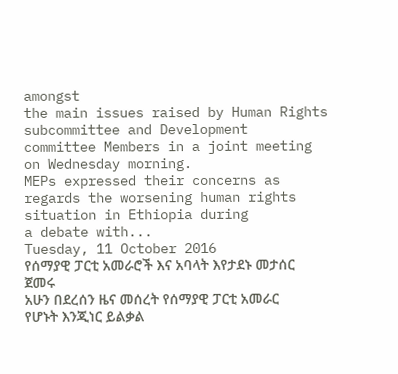amongst
the main issues raised by Human Rights subcommittee and Development
committee Members in a joint meeting on Wednesday morning.
MEPs expressed their concerns as regards the worsening human rights situation in Ethiopia during
a debate with...
Tuesday, 11 October 2016
የሰማያዊ ፓርቲ አመራሮች እና አባላት እየታደኑ መታሰር ጀመሩ
አሁን በደረሰን ዜና መሰረት የሰማያዊ ፓርቲ አመራር የሆኑት እንጂነር ይልቃል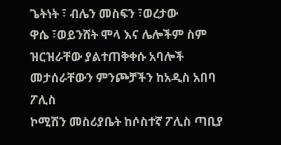ጌትነት ፣ ብሌን መስፍን ፣ወረታው
ዋሴ ፣ወይንሸት ሞላ እና ሌሎችም ስም ዝርዝራቸው ያልተጠቅቀሱ አባሎች መታሰራቸውን ምንጮቻችን ከአዲስ አበባ ፖሊስ
ኮሚሽን መስሪያቤት ከሶስተኛ ፖሊስ ጣቢያ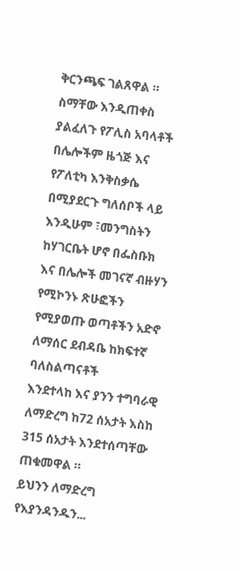ቅርንጫፍ ገልጸዋል ። ስማቸው እንዲጠቀስ ያልፈለጉ የፖሊስ አባላቶች
በሌሎችም ዜጎጅ እና የፖለቲካ እንቅስቃሴ በሚያደርጉ ግለሰቦች ላይ እንዲሁም ፣መንግስትን ከሃገርቤት ሆኖ በፌስቡክ
እና በሌሎች መገናኛ ብዙሃን የሚኮንኑ ጽሁፎችን የሚያወጡ ወጣቶችን አድኖ ለማሰር ደብዳቤ ከክፍተኛ ባለስልጣናቶች
እንደተላከ እና ያንን ተግባራዊ ለማድረግ ከ72 ሰአታት እስከ 315 ሰአታት እንደተሰጣቸው ጠቁመዋል ።
ይህንን ለማድረግ የእያንዳንዱን...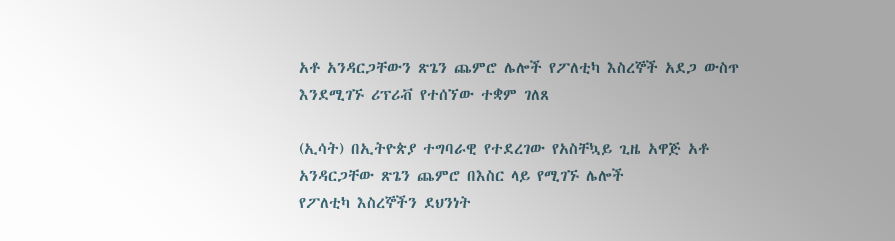አቶ አንዳርጋቸውን ጽጌን ጨምሮ ሌሎች የፖለቲካ እስረኞች አደጋ ውስጥ እንደሚገኙ ሪፕሪቭ የተሰኘው ተቋም ገለጸ

(ኢሳት) በኢትዮጵያ ተግባራዊ የተደረገው የአስቸኳይ ጊዜ አዋጅ አቶ አንዳርጋቸው ጽጌን ጨምሮ በእስር ላይ የሚገኙ ሌሎች
የፖለቲካ እስረኞችን ደህንነት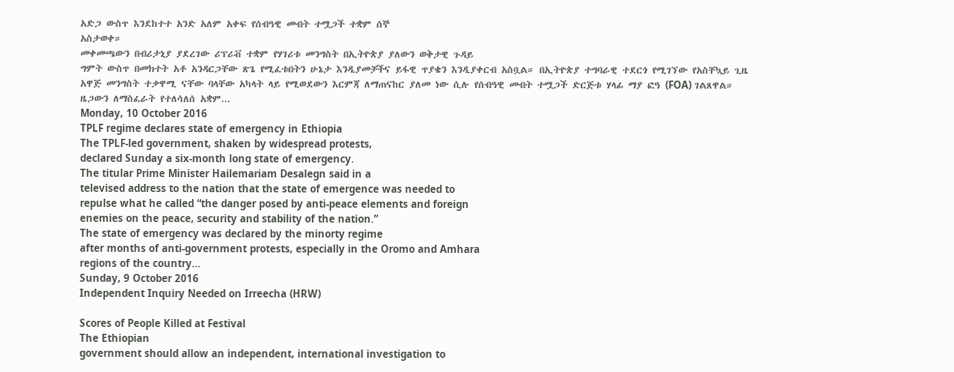አድጋ ውስጥ እንደከተተ አንድ አለም አቀፍ የሰብዓዊ መብት ተሟጋች ተቋም ሰኞ
አስታወቀ።
መቀመጫውን በብሪታኒያ ያደረገው ሪፕሪቭ ተቋም የሃገሪቱ መንግስት በኢትዮጵያ ያለውን ወቅታዊ ጉዳይ
ግምት ውስጥ በመክተት አቶ አንዳርጋቸው ጽጌ የሚፈቱበትን ሁኔታ እንዲያመቻችና ይፋዊ ጥያቄን እንዲያቀርብ አስቧል። በኢትዮጵያ ተግባራዊ ተደርጎ የሚገኘው የአስቸኳይ ጊዜ አዋጅ መንግስት ተቃዋሚ ናቸው ባላቸው አካላት ላይ የሚወደውን እርምጃ ለማጠናከር ያለመ ነው ሲሉ የሰብዓዊ መብት ተሟጋች ድርጅቱ ሃላፊ ማያ ፎዓ (FOA) ገልጸዋል።
ዜጋውን ለማስፈራት የተለሳለሰ አቋም...
Monday, 10 October 2016
TPLF regime declares state of emergency in Ethiopia
The TPLF-led government, shaken by widespread protests,
declared Sunday a six-month long state of emergency.
The titular Prime Minister Hailemariam Desalegn said in a
televised address to the nation that the state of emergence was needed to
repulse what he called “the danger posed by anti-peace elements and foreign
enemies on the peace, security and stability of the nation.”
The state of emergency was declared by the minorty regime
after months of anti-government protests, especially in the Oromo and Amhara
regions of the country...
Sunday, 9 October 2016
Independent Inquiry Needed on Irreecha (HRW)

Scores of People Killed at Festival
The Ethiopian
government should allow an independent, international investigation to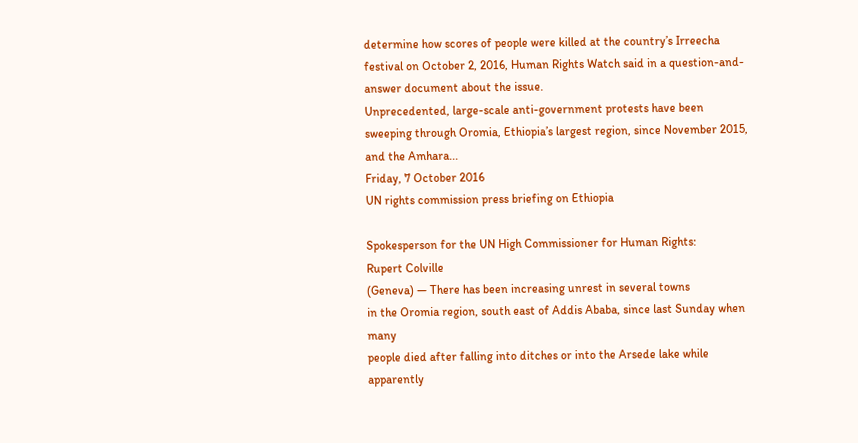determine how scores of people were killed at the country’s Irreecha
festival on October 2, 2016, Human Rights Watch said in a question-and-answer document about the issue.
Unprecedented, large-scale anti-government protests have been
sweeping through Oromia, Ethiopia’s largest region, since November 2015,
and the Amhara...
Friday, 7 October 2016
UN rights commission press briefing on Ethiopia

Spokesperson for the UN High Commissioner for Human Rights:
Rupert Colville
(Geneva) — There has been increasing unrest in several towns
in the Oromia region, south east of Addis Ababa, since last Sunday when many
people died after falling into ditches or into the Arsede lake while apparently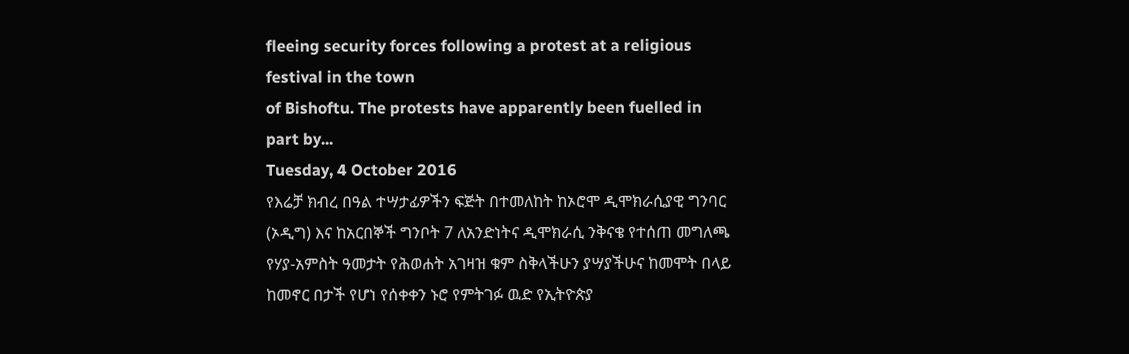fleeing security forces following a protest at a religious festival in the town
of Bishoftu. The protests have apparently been fuelled in part by...
Tuesday, 4 October 2016
የእሬቻ ክብረ በዓል ተሣታፊዎችን ፍጅት በተመለከት ከኦሮሞ ዲሞክራሲያዊ ግንባር (ኦዲግ) እና ከአርበኞች ግንቦት 7 ለአንድነትና ዲሞክራሲ ንቅናቄ የተሰጠ መግለጫ
የሃያ-አምስት ዓመታት የሕወሐት አገዛዝ ቁም ስቅላችሁን ያሣያችሁና ከመሞት በላይ ከመኖር በታች የሆነ የሰቀቀን ኑሮ የምትገፉ ዉድ የኢትዮጵያ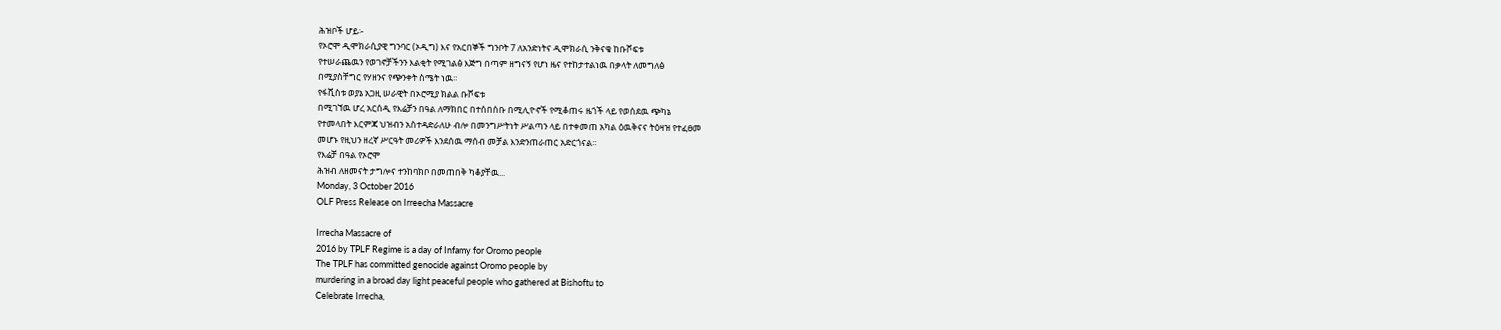ሕዝቦች ሆይ፡-
የኦሮሞ ዲሞክራሲያዊ ግንባር (ኦዲግ) እና የአርበኞች ግንቦት 7 ለአንድነትና ዲሞክራሲ ንቅናቄ ከቡሾፍቱ
የተሠራጨዉን የወገኖቻችንን እልቂት የሚገልፅ እጅግ በጣም ዘግናኝ የሆነ ዜና የተከታተልነዉ በቃላት ለመግለፅ
በሚያስቸግር የሃዘንና የጭንቀት ስሜት ነዉ፡፡
የፋሺስቱ ወያኔ አጋዚ ሠራዊት በኦሮሚያ ክልል ቡሾፍቱ
በሚገኘዉ ሆረ አርሰዲ የእሬቻን በዓል ለማክበር በተሰበሰቡ በሚሊዮኖች የሚቆጠሩ ዜጎች ላይ የወሰደዉ ጭካኔ
የተመላበት እርምጃ ህዝብን አስተዳድራለሁ ብሎ በመንግሥትነት ሥልጣን ላይ በተቀመጠ አካል ዕዉቅናና ትዕዛዝ የተፈፀመ
መሆኑ የዚህን ዘረኛ ሥርዓት መሪዎች እንደሰዉ ማሰብ መቻል እንድንጠራጠር አድርጎናል፡፡
የእሬቻ በዓል የኦሮሞ
ሕዝብ ለዘመናት ታግሎና ተንከባክቦ በመጠበቅ ካቆያቸዉ...
Monday, 3 October 2016
OLF Press Release on Irreecha Massacre

Irrecha Massacre of
2016 by TPLF Regime is a day of Infamy for Oromo people
The TPLF has committed genocide against Oromo people by
murdering in a broad day light peaceful people who gathered at Bishoftu to
Celebrate Irrecha,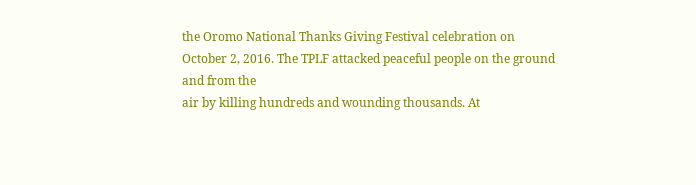the Oromo National Thanks Giving Festival celebration on
October 2, 2016. The TPLF attacked peaceful people on the ground and from the
air by killing hundreds and wounding thousands. At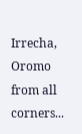Irrecha, Oromo from all
corners...